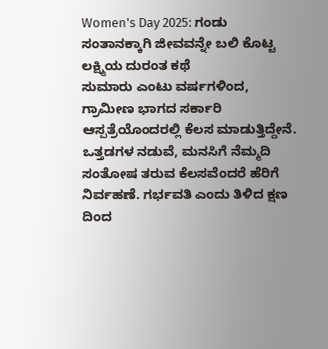Women's Day 2025: ಗಂಡು ಸಂತಾನಕ್ಕಾಗಿ ಜೀವವನ್ನೇ ಬಲಿ ಕೊಟ್ಟ ಲಕ್ಷ್ಮಿಯ ದುರಂತ ಕಥೆ
ಸುಮಾರು ಎಂಟು ವರ್ಷಗಳಿಂದ, ಗ್ರಾಮೀಣ ಭಾಗದ ಸರ್ಕಾರಿ ಆಸ್ಪತ್ರೆಯೊಂದರಲ್ಲಿ ಕೆಲಸ ಮಾಡುತ್ತಿದ್ದೇನೆ. ಒತ್ತಡಗಳ ನಡುವೆ, ಮನಸಿಗೆ ನೆಮ್ಮದಿ ಸಂತೋಷ ತರುವ ಕೆಲಸವೆಂದರೆ ಹೆರಿಗೆ ನಿರ್ವಹಣೆ. ಗರ್ಭವತಿ ಎಂದು ತಿಳಿದ ಕ್ಷಣ ದಿಂದ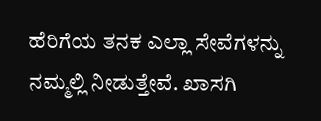ಹೆರಿಗೆಯ ತನಕ ಎಲ್ಲಾ ಸೇವೆಗಳನ್ನು ನಮ್ಮಲ್ಲಿ ನೀಡುತ್ತೇವೆ. ಖಾಸಗಿ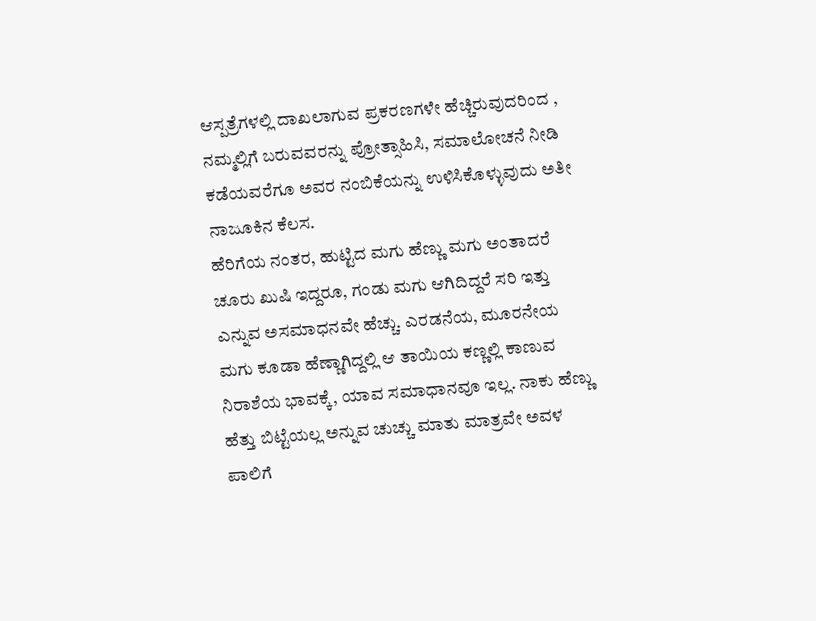ಆಸ್ಪತ್ರೆಗಳಲ್ಲಿ ದಾಖಲಾಗುವ ಪ್ರಕರಣಗಳೇ ಹೆಚ್ಚಿರುವುದರಿಂದ , ನಮ್ಮಲ್ಲಿಗೆ ಬರುವವರನ್ನು ಪ್ರೋತ್ಸಾಹಿಸಿ, ಸಮಾಲೋಚನೆ ನೀಡಿ ಕಡೆಯವರೆಗೂ ಅವರ ನಂಬಿಕೆಯನ್ನು ಉಳಿಸಿಕೊಳ್ಳುವುದು ಅತೀ ನಾಜೂಕಿನ ಕೆಲಸ.
ಹೆರಿಗೆಯ ನಂತರ, ಹುಟ್ಟಿದ ಮಗು ಹೆಣ್ಣು ಮಗು ಅಂತಾದರೆ ಚೂರು ಖುಷಿ ಇದ್ದರೂ, ಗಂಡು ಮಗು ಆಗಿದಿದ್ದರೆ ಸರಿ ಇತ್ತು ಎನ್ನುವ ಅಸಮಾಧನವೇ ಹೆಚ್ಚು. ಎರಡನೆಯ, ಮೂರನೇಯ ಮಗು ಕೂಡಾ ಹೆಣ್ಣಾಗಿದ್ದಲ್ಲಿ ಆ ತಾಯಿಯ ಕಣ್ಣಲ್ಲಿ ಕಾಣುವ ನಿರಾಶೆಯ ಭಾವಕ್ಕೆ, ಯಾವ ಸಮಾಧಾನವೂ ಇಲ್ಲ. ನಾಕು ಹೆಣ್ಣು ಹೆತ್ತು ಬಿಟ್ಟೆಯಲ್ಲ ಅನ್ನುವ ಚುಚ್ಚು ಮಾತು ಮಾತ್ರವೇ ಅವಳ ಪಾಲಿಗೆ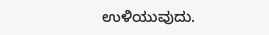ಉಳಿಯುವುದು.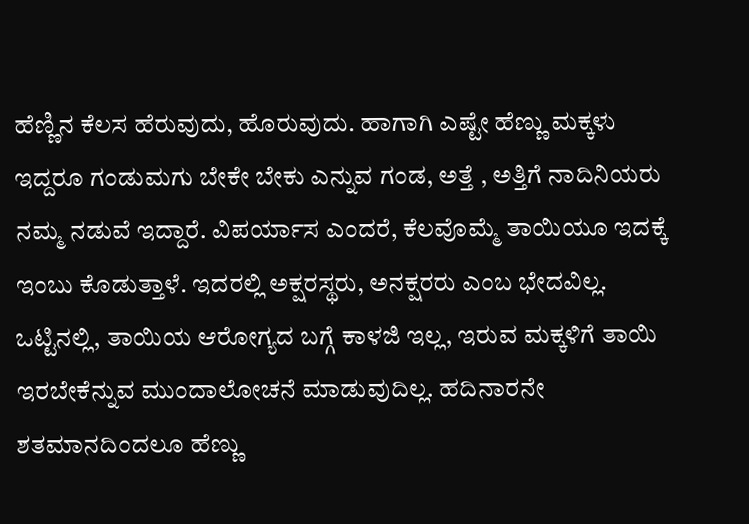ಹೆಣ್ಣಿನ ಕೆಲಸ ಹೆರುವುದು, ಹೊರುವುದು. ಹಾಗಾಗಿ ಎಷ್ಟೇ ಹೆಣ್ಣು ಮಕ್ಕಳು ಇದ್ದರೂ ಗಂಡುಮಗು ಬೇಕೇ ಬೇಕು ಎನ್ನುವ ಗಂಡ, ಅತ್ತೆ , ಅತ್ತಿಗೆ ನಾದಿನಿಯರು ನಮ್ಮ ನಡುವೆ ಇದ್ದಾರೆ. ವಿಪರ್ಯಾಸ ಎಂದರೆ, ಕೆಲವೊಮ್ಮೆ ತಾಯಿಯೂ ಇದಕ್ಕೆ ಇಂಬು ಕೊಡುತ್ತಾಳೆ. ಇದರಲ್ಲಿ ಅಕ್ಷರಸ್ಥರು, ಅನಕ್ಷರರು ಎಂಬ ಭೇದವಿಲ್ಲ. ಒಟ್ಟಿನಲ್ಲಿ, ತಾಯಿಯ ಆರೋಗ್ಯದ ಬಗ್ಗೆ ಕಾಳಜಿ ಇಲ್ಲ, ಇರುವ ಮಕ್ಕಳಿಗೆ ತಾಯಿ ಇರಬೇಕೆನ್ನುವ ಮುಂದಾಲೋಚನೆ ಮಾಡುವುದಿಲ್ಲ. ಹದಿನಾರನೇ ಶತಮಾನದಿಂದಲೂ ಹೆಣ್ಣು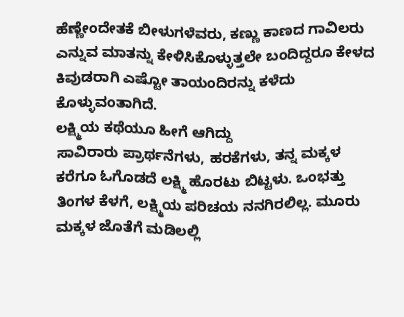ಹೆಣ್ಣೇಂದೇತಕೆ ಬೀಳುಗಳೆವರು, ಕಣ್ಣು ಕಾಣದ ಗಾವಿಲರು ಎನ್ನುವ ಮಾತನ್ನು ಕೇಳಿಸಿಕೊಳ್ಳುತ್ತಲೇ ಬಂದಿದ್ದರೂ ಕೇಳದ ಕಿವುಡರಾಗಿ ಎಷ್ಟೋ ತಾಯಂದಿರನ್ನು ಕಳೆದು ಕೊಳ್ಳುವಂತಾಗಿದೆ.
ಲಕ್ಷ್ಮಿಯ ಕಥೆಯೂ ಹೀಗೆ ಆಗಿದ್ದು
ಸಾವಿರಾರು ಪ್ರಾರ್ಥನೆಗಳು, ಹರಕೆಗಳು, ತನ್ನ ಮಕ್ಕಳ ಕರೆಗೂ ಓಗೊಡದೆ ಲಕ್ಷ್ಮಿ ಹೊರಟು ಬಿಟ್ಟಳು. ಒಂಭತ್ತು ತಿಂಗಳ ಕೆಳಗೆ, ಲಕ್ಷ್ಮಿಯ ಪರಿಚಯ ನನಗಿರಲಿಲ್ಲ. ಮೂರು ಮಕ್ಕಳ ಜೊತೆಗೆ ಮಡಿಲಲ್ಲಿ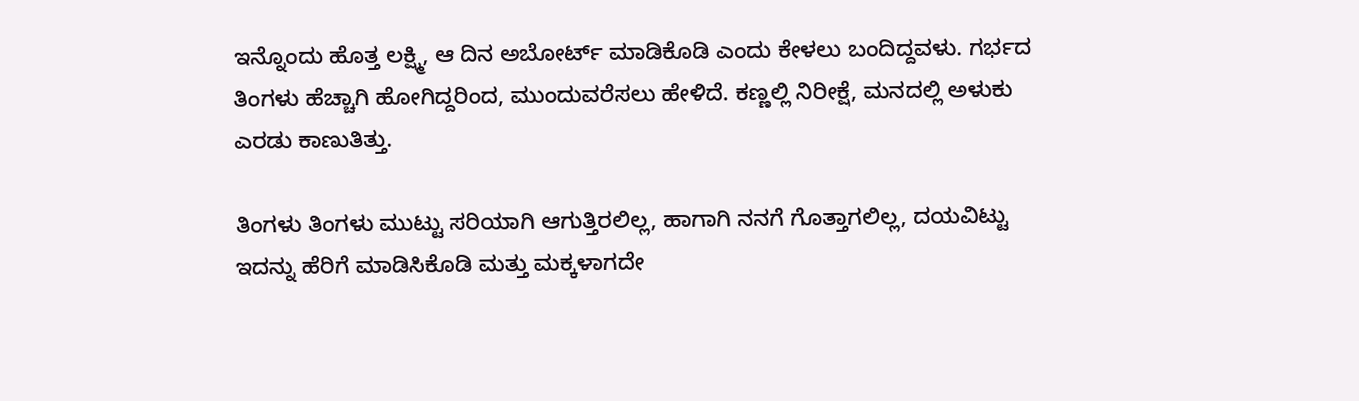ಇನ್ನೊಂದು ಹೊತ್ತ ಲಕ್ಷ್ಮಿ, ಆ ದಿನ ಅಬೋರ್ಟ್ ಮಾಡಿಕೊಡಿ ಎಂದು ಕೇಳಲು ಬಂದಿದ್ದವಳು. ಗರ್ಭದ ತಿಂಗಳು ಹೆಚ್ಚಾಗಿ ಹೋಗಿದ್ದರಿಂದ, ಮುಂದುವರೆಸಲು ಹೇಳಿದೆ. ಕಣ್ಣಲ್ಲಿ ನಿರೀಕ್ಷೆ, ಮನದಲ್ಲಿ ಅಳುಕು ಎರಡು ಕಾಣುತಿತ್ತು.

ತಿಂಗಳು ತಿಂಗಳು ಮುಟ್ಟು ಸರಿಯಾಗಿ ಆಗುತ್ತಿರಲಿಲ್ಲ, ಹಾಗಾಗಿ ನನಗೆ ಗೊತ್ತಾಗಲಿಲ್ಲ, ದಯವಿಟ್ಟು ಇದನ್ನು ಹೆರಿಗೆ ಮಾಡಿಸಿಕೊಡಿ ಮತ್ತು ಮಕ್ಕಳಾಗದೇ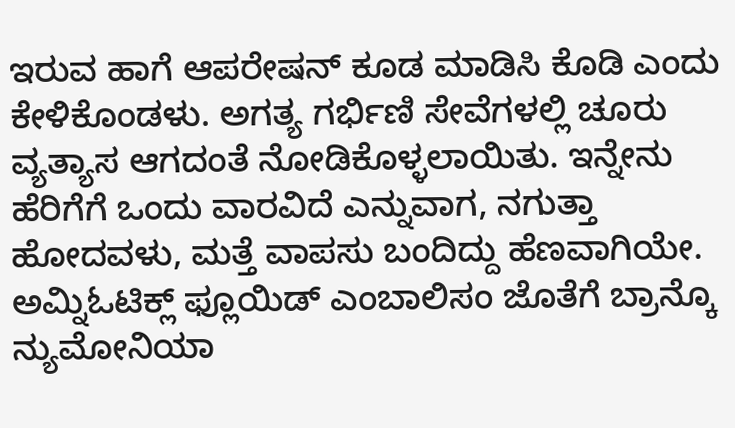ಇರುವ ಹಾಗೆ ಆಪರೇಷನ್ ಕೂಡ ಮಾಡಿಸಿ ಕೊಡಿ ಎಂದು ಕೇಳಿಕೊಂಡಳು. ಅಗತ್ಯ ಗರ್ಭಿಣಿ ಸೇವೆಗಳಲ್ಲಿ ಚೂರು ವ್ಯತ್ಯಾಸ ಆಗದಂತೆ ನೋಡಿಕೊಳ್ಳಲಾಯಿತು. ಇನ್ನೇನು ಹೆರಿಗೆಗೆ ಒಂದು ವಾರವಿದೆ ಎನ್ನುವಾಗ, ನಗುತ್ತಾ ಹೋದವಳು, ಮತ್ತೆ ವಾಪಸು ಬಂದಿದ್ದು ಹೆಣವಾಗಿಯೇ.
ಅಮ್ನಿಓಟಿಕ್ಲ್ ಫ್ಲೂಯಿಡ್ ಎಂಬಾಲಿಸಂ ಜೊತೆಗೆ ಬ್ರಾನ್ಕೊ ನ್ಯುಮೋನಿಯಾ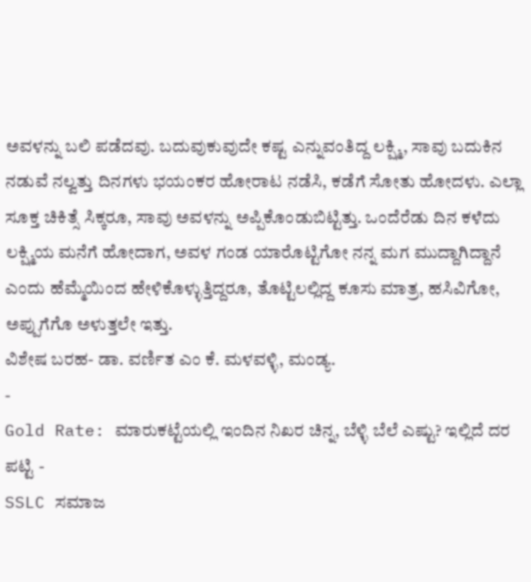ಅವಳನ್ನು ಬಲಿ ಪಡೆದವು. ಬದುವುಕುವುದೇ ಕಷ್ಟ ಎನ್ನುವಂತಿದ್ದ ಲಕ್ಷ್ಮಿ, ಸಾವು ಬದುಕಿನ ನಡುವೆ ನಲ್ವತ್ತು ದಿನಗಳು ಭಯಂಕರ ಹೋರಾಟ ನಡೆಸಿ, ಕಡೆಗೆ ಸೋತು ಹೋದಳು. ಎಲ್ಲಾ ಸೂಕ್ತ ಚಿಕಿತ್ಸೆ ಸಿಕ್ಕರೂ, ಸಾವು ಅವಳನ್ನು ಅಪ್ಪಿಕೊಂಡುಬಿಟ್ಟಿತ್ತು. ಒಂದೆರೆಡು ದಿನ ಕಳೆದು ಲಕ್ಷ್ಮಿಯ ಮನೆಗೆ ಹೋದಾಗ, ಅವಳ ಗಂಡ ಯಾರೊಟ್ಟಿಗೋ ನನ್ನ ಮಗ ಮುದ್ದಾಗಿದ್ದಾನೆ ಎಂದು ಹೆಮ್ಮೆಯಿಂದ ಹೇಳಿಕೊಳ್ಳುತ್ತಿದ್ದರೂ, ತೊಟ್ಟಿಲಲ್ಲಿದ್ದ ಕೂಸು ಮಾತ್ರ, ಹಸಿವಿಗೋ, ಅಪ್ಪುಗೆಗೊ ಅಳುತ್ತಲೇ ಇತ್ತು.
ವಿಶೇಷ ಬರಹ- ಡಾ. ವರ್ಣಿತ ಎಂ ಕೆ. ಮಳವಳ್ಳಿ, ಮಂಡ್ಯ.
-
Gold Rate: ಮಾರುಕಟ್ಟೆಯಲ್ಲಿ ಇಂದಿನ ನಿಖರ ಚಿನ್ನ, ಬೆಳ್ಳಿ ಬೆಲೆ ಎಷ್ಟು? ಇಲ್ಲಿದೆ ದರ ಪಟ್ಟಿ -
SSLC ಸಮಾಜ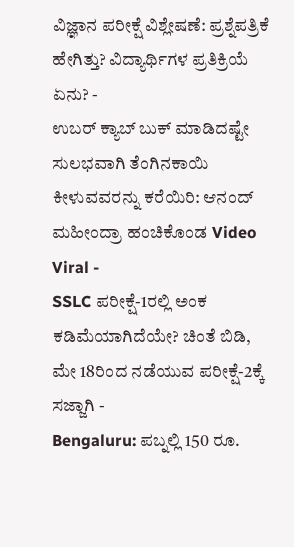ವಿಜ್ಞಾನ ಪರೀಕ್ಷೆ ವಿಶ್ಲೇಷಣೆ: ಪ್ರಶ್ನೆಪತ್ರಿಕೆ ಹೇಗಿತ್ತು? ವಿದ್ಯಾರ್ಥಿಗಳ ಪ್ರತಿಕ್ರಿಯೆ ಏನು? -
ಉಬರ್ ಕ್ಯಾಬ್ ಬುಕ್ ಮಾಡಿದಷ್ಟೇ ಸುಲಭವಾಗಿ ತೆಂಗಿನಕಾಯಿ ಕೀಳುವವರನ್ನು ಕರೆಯಿರಿ: ಆನಂದ್ ಮಹೀಂದ್ರಾ ಹಂಚಿಕೊಂಡ Video Viral -
SSLC ಪರೀಕ್ಷೆ-1ರಲ್ಲಿ ಅಂಕ ಕಡಿಮೆಯಾಗಿದೆಯೇ? ಚಿಂತೆ ಬಿಡಿ, ಮೇ 18ರಿಂದ ನಡೆಯುವ ಪರೀಕ್ಷೆ-2ಕ್ಕೆ ಸಜ್ಜಾಗಿ -
Bengaluru: ಪಬ್ನಲ್ಲಿ 150 ರೂ.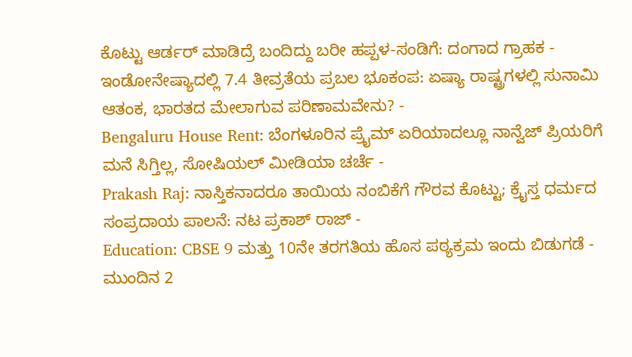ಕೊಟ್ಟು ಆರ್ಡರ್ ಮಾಡಿದ್ರೆ ಬಂದಿದ್ದು ಬರೀ ಹಪ್ಪಳ-ಸಂಡಿಗೆ: ದಂಗಾದ ಗ್ರಾಹಕ -
ಇಂಡೋನೇಷ್ಯಾದಲ್ಲಿ 7.4 ತೀವ್ರತೆಯ ಪ್ರಬಲ ಭೂಕಂಪ: ಏಷ್ಯಾ ರಾಷ್ಟ್ರಗಳಲ್ಲಿ ಸುನಾಮಿ ಆತಂಕ, ಭಾರತದ ಮೇಲಾಗುವ ಪರಿಣಾಮವೇನು? -
Bengaluru House Rent: ಬೆಂಗಳೂರಿನ ಪ್ರೈಮ್ ಏರಿಯಾದಲ್ಲೂ ನಾನ್ವೆಜ್ ಪ್ರಿಯರಿಗೆ ಮನೆ ಸಿಗ್ತಿಲ್ಲ, ಸೋಷಿಯಲ್ ಮೀಡಿಯಾ ಚರ್ಚೆ -
Prakash Raj: ನಾಸ್ತಿಕನಾದರೂ ತಾಯಿಯ ನಂಬಿಕೆಗೆ ಗೌರವ ಕೊಟ್ಟು; ಕ್ರೈಸ್ತ ಧರ್ಮದ ಸಂಪ್ರದಾಯ ಪಾಲನೆ: ನಟ ಪ್ರಕಾಶ್ ರಾಜ್ -
Education: CBSE 9 ಮತ್ತು 10ನೇ ತರಗತಿಯ ಹೊಸ ಪಠ್ಯಕ್ರಮ ಇಂದು ಬಿಡುಗಡೆ -
ಮುಂದಿನ 2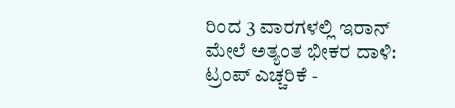ರಿಂದ 3 ವಾರಗಳಲ್ಲಿ ಇರಾನ್ ಮೇಲೆ ಅತ್ಯಂತ ಭೀಕರ ದಾಳಿ: ಟ್ರಂಪ್ ಎಚ್ಚರಿಕೆ -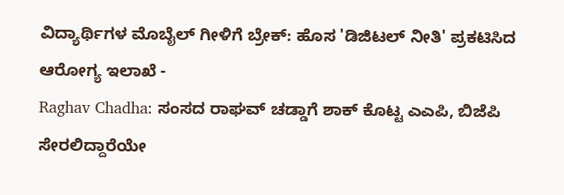ವಿದ್ಯಾರ್ಥಿಗಳ ಮೊಬೈಲ್ ಗೀಳಿಗೆ ಬ್ರೇಕ್: ಹೊಸ 'ಡಿಜಿಟಲ್ ನೀತಿ' ಪ್ರಕಟಿಸಿದ ಆರೋಗ್ಯ ಇಲಾಖೆ -
Raghav Chadha: ಸಂಸದ ರಾಘವ್ ಚಡ್ಡಾಗೆ ಶಾಕ್ ಕೊಟ್ಟ ಎಎಪಿ, ಬಿಜೆಪಿ ಸೇರಲಿದ್ದಾರೆಯೇ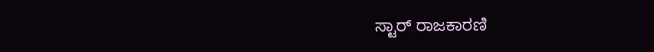ಸ್ಟಾರ್ ರಾಜಕಾರಣಿ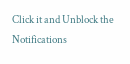Click it and Unblock the Notifications